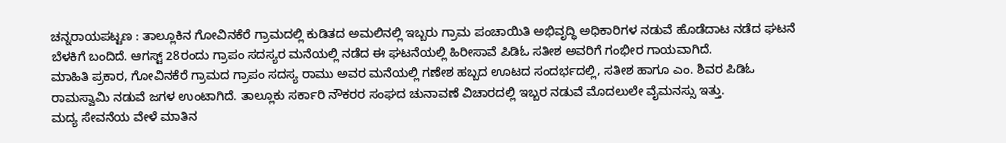ಚನ್ನರಾಯಪಟ್ಟಣ : ತಾಲ್ಲೂಕಿನ ಗೋವಿನಕೆರೆ ಗ್ರಾಮದಲ್ಲಿ ಕುಡಿತದ ಅಮಲಿನಲ್ಲಿ ಇಬ್ಬರು ಗ್ರಾಮ ಪಂಚಾಯಿತಿ ಅಭಿವೃದ್ಧಿ ಅಧಿಕಾರಿಗಳ ನಡುವೆ ಹೊಡೆದಾಟ ನಡೆದ ಘಟನೆ ಬೆಳಕಿಗೆ ಬಂದಿದೆ. ಆಗಸ್ಟ್ 28ರಂದು ಗ್ರಾಪಂ ಸದಸ್ಯರ ಮನೆಯಲ್ಲಿ ನಡೆದ ಈ ಘಟನೆಯಲ್ಲಿ ಹಿರೀಸಾವೆ ಪಿಡಿಓ ಸತೀಶ ಅವರಿಗೆ ಗಂಭೀರ ಗಾಯವಾಗಿದೆ.
ಮಾಹಿತಿ ಪ್ರಕಾರ, ಗೋವಿನಕೆರೆ ಗ್ರಾಮದ ಗ್ರಾಪಂ ಸದಸ್ಯ ರಾಮು ಅವರ ಮನೆಯಲ್ಲಿ ಗಣೇಶ ಹಬ್ಬದ ಊಟದ ಸಂದರ್ಭದಲ್ಲಿ, ಸತೀಶ ಹಾಗೂ ಎಂ. ಶಿವರ ಪಿಡಿಓ ರಾಮಸ್ವಾಮಿ ನಡುವೆ ಜಗಳ ಉಂಟಾಗಿದೆ. ತಾಲ್ಲೂಕು ಸರ್ಕಾರಿ ನೌಕರರ ಸಂಘದ ಚುನಾವಣೆ ವಿಚಾರದಲ್ಲಿ ಇಬ್ಬರ ನಡುವೆ ಮೊದಲುಲೇ ವೈಮನಸ್ಸು ಇತ್ತು.
ಮದ್ಯ ಸೇವನೆಯ ವೇಳೆ ಮಾತಿನ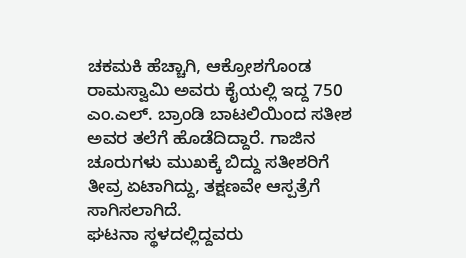ಚಕಮಕಿ ಹೆಚ್ಚಾಗಿ, ಆಕ್ರೋಶಗೊಂಡ ರಾಮಸ್ವಾಮಿ ಅವರು ಕೈಯಲ್ಲಿ ಇದ್ದ 750 ಎಂ.ಎಲ್. ಬ್ರಾಂಡಿ ಬಾಟಲಿಯಿಂದ ಸತೀಶ ಅವರ ತಲೆಗೆ ಹೊಡೆದಿದ್ದಾರೆ. ಗಾಜಿನ ಚೂರುಗಳು ಮುಖಕ್ಕೆ ಬಿದ್ದು ಸತೀಶರಿಗೆ ತೀವ್ರ ಏಟಾಗಿದ್ದು, ತಕ್ಷಣವೇ ಆಸ್ಪತ್ರೆಗೆ ಸಾಗಿಸಲಾಗಿದೆ.
ಘಟನಾ ಸ್ಥಳದಲ್ಲಿದ್ದವರು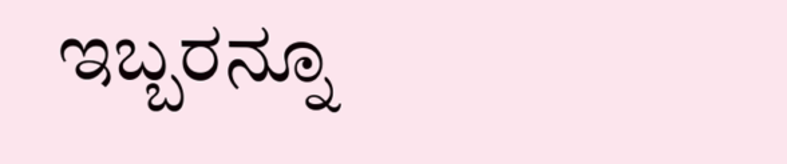ಇಬ್ಬರನ್ನೂ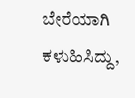ಬೇರೆಯಾಗಿ ಕಳುಹಿಸಿದ್ದು,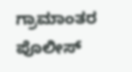ಗ್ರಾಮಾಂತರ ಪೊಲೀಸ್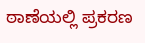ಠಾಣೆಯಲ್ಲಿ ಪ್ರಕರಣ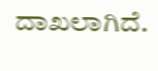ದಾಖಲಾಗಿದೆ.